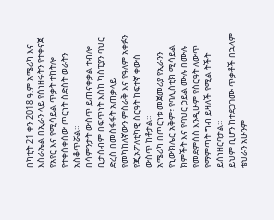በካቲት 21 ቀን 2018 ዓ.ም አሜሪካ እና እስራኤል በኢራን ላይ የሰነዘሩትን የተቀናጀ የአየር እና የሚሳይል ጥቃት ተከትሎ የተቀሰቀሰው ጦርነት ስድስት ወራትን አስቆጥሯል።
በሳምንታት ውስጥ ይጠናቀቃል ተብሎ ቢታሰብም በፍጥነት እስከ ካስፒያን ባህር ድረስ በመስፋፋት አጠቃላይ የመካከለኛውን ምስራቅ እና የዓለም አቀፉን የጂኦፖለቲካዊ ስርዓት ከፍተኛ ቀውስ ውስጥ ከቶታል።
አሜሪካ በጦርነቱ መጀመሪያ የኢራንን የኒውክሌር አቅም፣ የባሊስቲክ ሚሳይል ክምችት እና የባህር ኃይል ሙሉ በሙሉ የመደምሰስ እንዲሁም የስርዓት ለውጥ የማምጣት ግብ ይዛለች የሚል ትችት ይሰነዘርባታል።
ይህም ቢሆን ከተደጋገሙ ጥቃቶች በኋላም ቴህራን አሁንም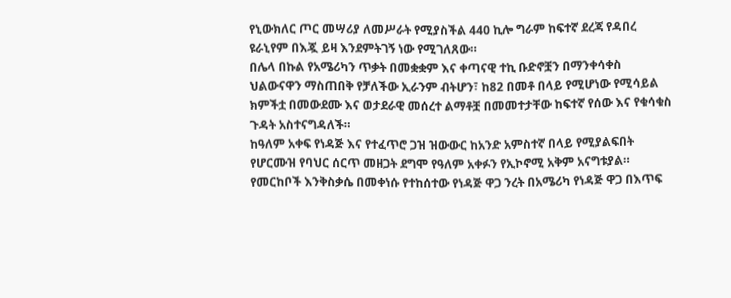የኒውክለር ጦር መሣሪያ ለመሥራት የሚያስችል 440 ኪሎ ግራም ከፍተኛ ደረጃ የዳበረ ዩራኒየም በእጇ ይዛ እንደምትገኝ ነው የሚገለጸው።
በሌላ በኩል የአሜሪካን ጥቃት በመቋቋም እና ቀጣናዊ ተኪ ቡድኖቿን በማንቀሳቀስ ህልውናዋን ማስጠበቅ የቻለችው ኢራንም ብትሆን፣ ከ82 በመቶ በላይ የሚሆነው የሚሳይል ክምችቷ በመውደሙ እና ወታደራዊ መሰረተ ልማቶቿ በመመተታቸው ከፍተኛ የሰው እና የቁሳቁስ ጉዳት አስተናግዳለች።
ከዓለም አቀፍ የነዳጅ እና የተፈጥሮ ጋዝ ዝውውር ከአንድ አምስተኛ በላይ የሚያልፍበት የሆርሙዝ የባህር ሰርጥ መዘጋት ደግሞ የዓለም አቀፉን የኢኮኖሚ አቅም አናግቱያል።
የመርከቦች እንቅስቃሴ በመቀነሱ የተከሰተው የነዳጅ ዋጋ ንረት በአሜሪካ የነዳጅ ዋጋ በእጥፍ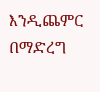እንዲጨምር በማድረግ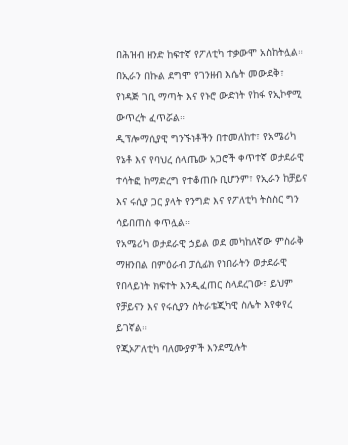በሕዝብ ዘንድ ከፍተኛ የፖለቲካ ተቃውሞ አስከትሏል።
በኢራን በኩል ደግሞ የገንዘብ እሴት መውደቅ፣ የነዳጅ ገቢ ማጣት እና የኑሮ ውድነት የከፋ የኢኮኖሚ ውጥረት ፈጥሯል።
ዲፕሎማሲያዊ ግንኙነቶችን በተመለከተ፣ የአሜሪካ የኔቶ እና የባህረ ሰላጤው አጋሮች ቀጥተኛ ወታደራዊ ተሳትፎ ከማድረግ የተቆጠቡ ቢሆንም፣ የኢራን ከቻይና እና ሩሲያ ጋር ያላት የንግድ እና የፖለቲካ ትስስር ግን ሳይበጠስ ቀጥሏል።
የአሜሪካ ወታደራዊ ኃይል ወደ መካከለኛው ምስራቅ ማዘንበል በምዕራብ ፓሲፊክ የነበራትን ወታደራዊ የበላይነት ክፍተት እንዲፈጠር ስላደረገው፣ ይህም የቻይናን እና የሩሲያን ስትራቴጂካዊ ስሌት እየቀየረ ይገኛል።
የጂኦፖለቲካ ባለሙያዎች እንደሚሉት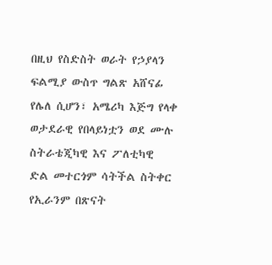በዚህ የስድስት ወራት የኃያላን ፍልሚያ ውስጥ ግልጽ አሸናፊ የሌለ ሲሆን፣ አሜሪካ እጅግ የላቀ ወታደራዊ የበላይነቷን ወደ ሙሉ ስትራቴጂካዊ እና ፖለቲካዊ ድል መተርጎም ሳትችል ስትቀር የኢራንም በጽናት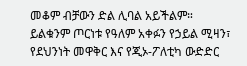መቆም ብቻውን ድል ሊባል አይችልም።
ይልቁንም ጦርነቱ የዓለም አቀፉን የኃይል ሚዛን፣ የደህንነት መዋቅር እና የጂኦ-ፖለቲካ ውድድር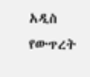አዲስ የውጥረት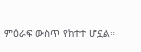ምዕራፍ ውስጥ የከተተ ሆኗል።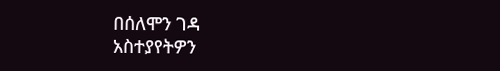በሰለሞን ገዳ
አስተያየትዎን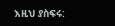እዚህ ያስፍሩ: